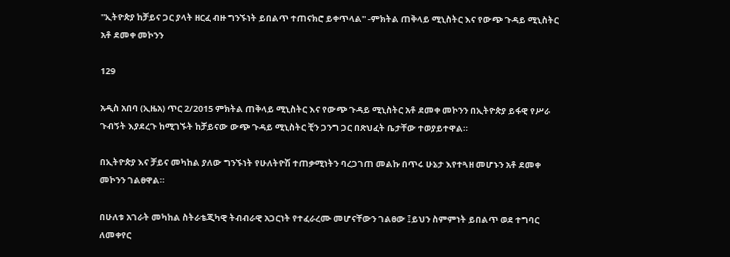''ኢትዮጵያ ከቻይና ጋር ያላት ዘርፈ ብዙ ግንኙነት ይበልጥ ተጠናክሮ ይቀጥላል'' -ምክትል ጠቅላይ ሚኒስትር እና የውጭ ጉዳይ ሚኒስትር አቶ ደመቀ መኮንን

129

አዲስ አበባ (ኢዜአ) ጥር 2/2015 ምክትል ጠቅላይ ሚኒስትር እና የውጭ ጉዳይ ሚኒስትር አቶ ደመቀ መኮንን በኢትዮጵያ ይፋዊ የሥራ ጉብኝት እያደረጉ ከሚገኙት ከቻይናው ውጭ ጉዳይ ሚኒስትር ቺን ጋንግ ጋር በጽህፈት ቤታቸው ተወያይተዋል።

በኢትዮጵያ እና ቻይና መካከል ያለው ግንኙነት የሁለትዮሽ ተጠቃሚነትን ባረጋገጠ መልኩ በጥሩ ሁኔታ እየተጓዘ መሆኑን አቶ ደመቀ መኮንን ገልፀዋል።

በሁለቱ አገራት መካከል ስትራቴጂካዊ ትብብራዊ አጋርነት የተፈራረሙ መሆናቸውን ገልፀው ፤ይህን ስምምነት ይበልጥ ወደ ተግባር ለመቀየር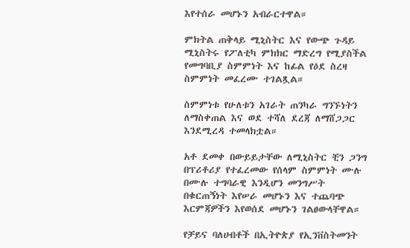እየተሰራ መሆኑን አብራርተዋል።

ምክትል ጠቅላይ ሚኒስትር እና የውጭ ጉዳይ ሚኒስትሩ የፖለቲካ ምክክር ማድረግ የሚያስችል የመግባቢያ ስምምነት እና ከፊል የዕደ ስረዛ ስምምነት መፈረሙ ተገልጿል።

ስምምነቱ የሁለቱን አገራት ጠንካራ ግንኙነትን ለማስቀጠል እና ወደ ተሻለ ደረጃ ለማሸጋጋር እንደሚረዳ ተመላክቷል።

አቶ ደመቀ በውይይታቸው ለሚኒስትር ቺን ጋንግ በፕሪቶሪያ የተፈረመው የሰላም ስምምነት ሙሉ በሙሉ ተግባራዊ እንዲሆን መንግሥት በቁርጠኝነት እየሠራ መሆኑን እና ተጨባጭ እርምጃዎችን እየወሰደ መሆኑን ገልፀውላቸዋል።

የቻይና ባለሀብቶች በኢትዮጵያ የኢንቨስትመንት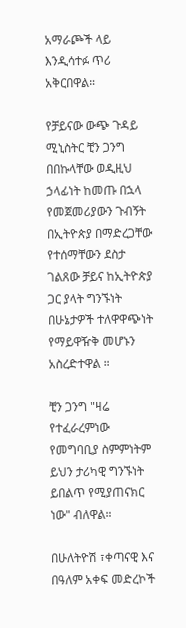አማራጮች ላይ እንዲሳተፉ ጥሪ አቅርበዋል።

የቻይናው ውጭ ጉዳይ ሚኒስትር ቺን ጋንግ በበኩላቸው ወዲዚህ ኃላፊነት ከመጡ በኋላ የመጀመሪያውን ጉብኝት በኢትዮጵያ በማድረጋቸው የተሰማቸውን ደስታ ገልጸው ቻይና ከኢትዮጵያ ጋር ያላት ግንኙነት በሁኔታዎች ተለዋዋጭነት የማይዋዥቅ መሆኑን አስረድተዋል ።

ቺን ጋንግ "ዛሬ የተፈራረምነው የመግባቢያ ስምምነትም ይህን ታሪካዊ ግንኙነት ይበልጥ የሚያጠናክር ነው" ብለዋል።

በሁለትዮሽ ፣ቀጣናዊ እና በዓለም አቀፍ መድረኮች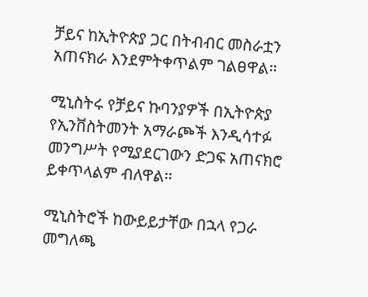ቻይና ከኢትዮጵያ ጋር በትብብር መስራቷን አጠናክራ እንደምትቀጥልም ገልፀዋል።

ሚኒስትሩ የቻይና ኩባንያዎች በኢትዮጵያ የኢንቨስትመንት አማራጮች እንዲሳተፉ መንግሥት የሚያደርገውን ድጋፍ አጠናክሮ ይቀጥላልም ብለዋል።

ሚኒስትሮች ከውይይታቸው በኋላ የጋራ መግለጫ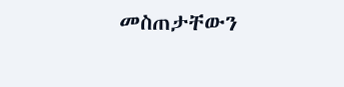መስጠታቸውን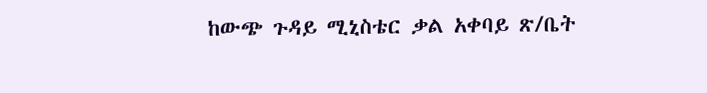ከውጭ ጉዳይ ሚኒስቴር ቃል አቀባይ ጽ/ቤት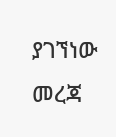ያገኘነው መረጃ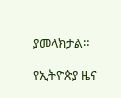ያመላክታል።

የኢትዮጵያ ዜና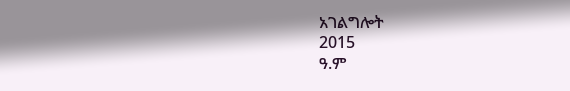አገልግሎት
2015
ዓ.ም